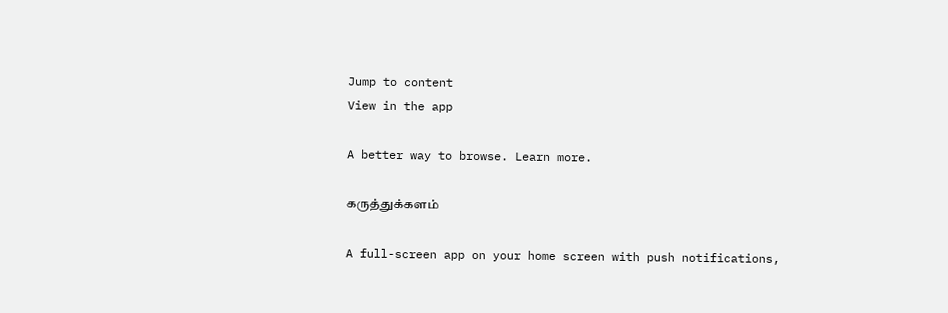Jump to content
View in the app

A better way to browse. Learn more.

கருத்துக்களம்

A full-screen app on your home screen with push notifications,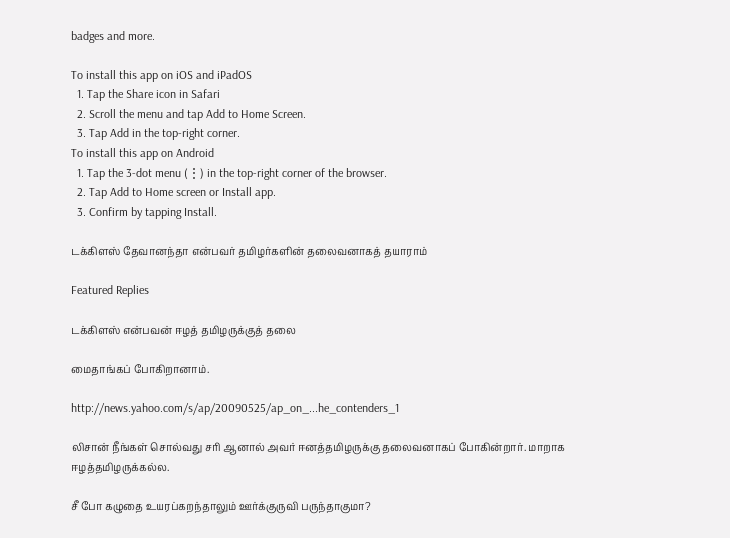badges and more.

To install this app on iOS and iPadOS
  1. Tap the Share icon in Safari
  2. Scroll the menu and tap Add to Home Screen.
  3. Tap Add in the top-right corner.
To install this app on Android
  1. Tap the 3-dot menu (⋮) in the top-right corner of the browser.
  2. Tap Add to Home screen or Install app.
  3. Confirm by tapping Install.

டக்கிளஸ் தேவானந்தா என்பவர் தமிழர்களின் தலைவனாகத் தயாராம்

Featured Replies

டக்கிளஸ் என்பவன் ஈழத் தமிழருக்குத் தலை

மைதாங்கப் போகிறானாம்.

http://news.yahoo.com/s/ap/20090525/ap_on_...he_contenders_1

லிசான் நீங்கள் சொல்வது சரி ஆனால் அவர் ஈனத்தமிழருக்கு தலைவனாகப் போகின்றார். மாறாக ஈழத்தமிழருக்கல்ல.

சீ போ கழுதை உயரப்கறந்தாலும் ஊர்க்குருவி பருந்தாகுமா?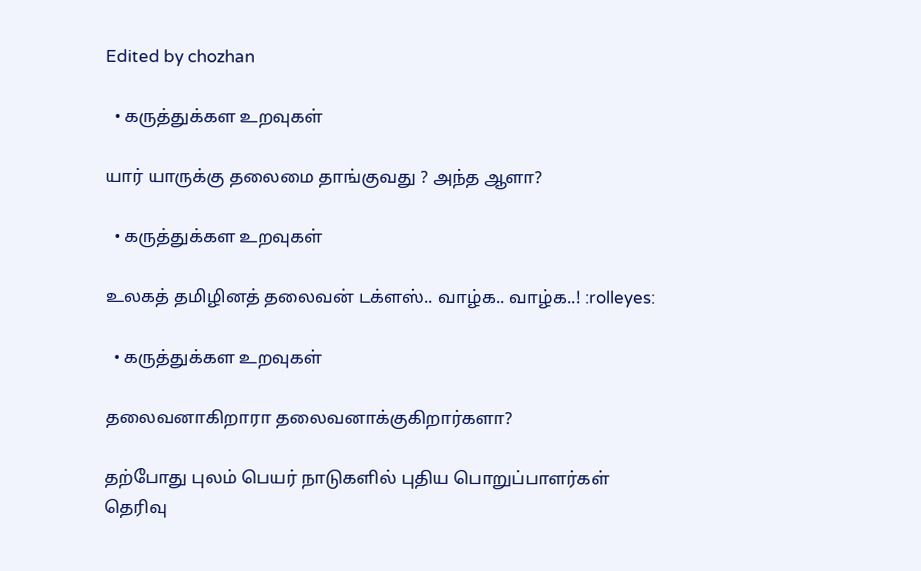Edited by chozhan

  • கருத்துக்கள உறவுகள்

யார் யாருக்கு தலைமை தாங்குவது ? அந்த ஆளா?

  • கருத்துக்கள உறவுகள்

உலகத் தமிழினத் தலைவன் டக்ளஸ்.. வாழ்க.. வாழ்க..! :rolleyes:

  • கருத்துக்கள உறவுகள்

தலைவனாகிறாரா தலைவனாக்குகிறார்களா?

தற்போது புலம் பெயர் நாடுகளில் புதிய பொறுப்பாளர்கள் தெரிவு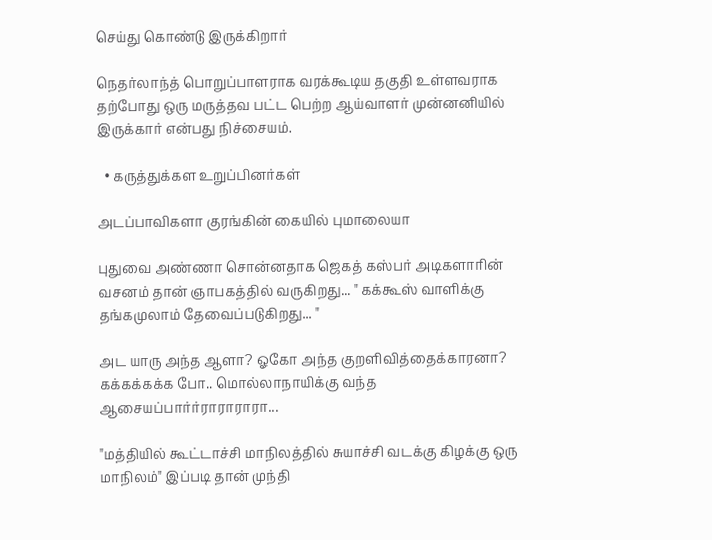செய்து கொண்டு இருக்கிறார்

நெதர்லாந்த் பொறுப்பாளராக வரக்கூடிய தகுதி உள்ளவராக தற்போது ஒரு மருத்தவ பட்ட பெற்ற ஆய்வாளர் முன்னனியில் இருக்கார் என்பது நிச்சையம்.

  • கருத்துக்கள உறுப்பினர்கள்

அடப்பாவிகளா குரங்கின் கையில் புமாலையா

புதுவை அண்ணா சொன்னதாக ஜெகத் கஸ்பர் அடிகளாரின் வசனம் தான் ஞாபகத்தில் வருகிறது... " கக்கூஸ் வாளிக்கு தங்கமுலாம் தேவைப்படுகிறது... "

அட யாரு அந்த ஆளா? ஓகோ அந்த குறளிவித்தைக்காரனா? கக்கக்கக்க போ.. மொல்லாநாயிக்கு வந்த ஆசையப்பார்ர்ராராராரா...

"மத்தியில் கூட்டாச்சி மாநிலத்தில் சுயாச்சி வடக்கு கிழக்கு ஒரு மாநிலம்" இப்படி தான் முந்தி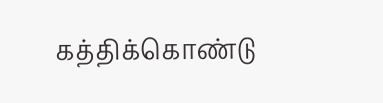கத்திக்கொண்டு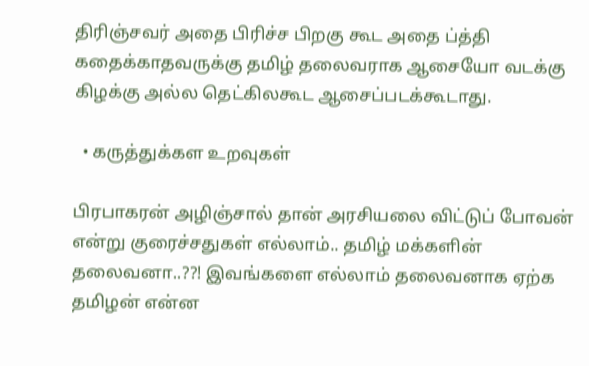திரிஞ்சவர் அதை பிரிச்ச பிறகு கூட அதை ப்த்தி கதைக்காதவருக்கு தமிழ் தலைவராக ஆசையோ வடக்கு கிழக்கு அல்ல தெட்கிலகூட ஆசைப்படக்கூடாது.

  • கருத்துக்கள உறவுகள்

பிரபாகரன் அழிஞ்சால் தான் அரசியலை விட்டுப் போவன் என்று குரைச்சதுகள் எல்லாம்.. தமிழ் மக்களின் தலைவனா..??! இவங்களை எல்லாம் தலைவனாக ஏற்க தமிழன் என்ன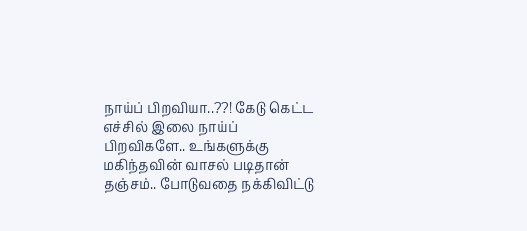நாய்ப் பிறவியா..??! கேடு கெட்ட எச்சில் இலை நாய்ப் பிறவிகளே.. உங்களுக்கு மகிந்தவின் வாசல் படிதான் தஞ்சம்.. போடுவதை நக்கிவிட்டு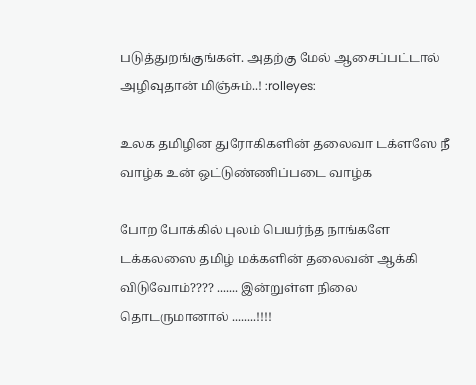படுத்துறங்குங்கள். அதற்கு மேல் ஆசைப்பட்டால் அழிவுதான் மிஞ்சும்..! :rolleyes:

உலக தமிழின துரோகிகளின் தலைவா டக்ளஸே நீ வாழ்க உன் ஒட்டுண்ணிப்படை வாழ்க

போற போக்கில் புலம் பெயர்ந்த நாங்களே டக்கலஸை தமிழ் மக்களின் தலைவன் ஆக்கி விடுவோம்???? ....... இன்றுள்ள நிலை தொடருமானால் ........!!!!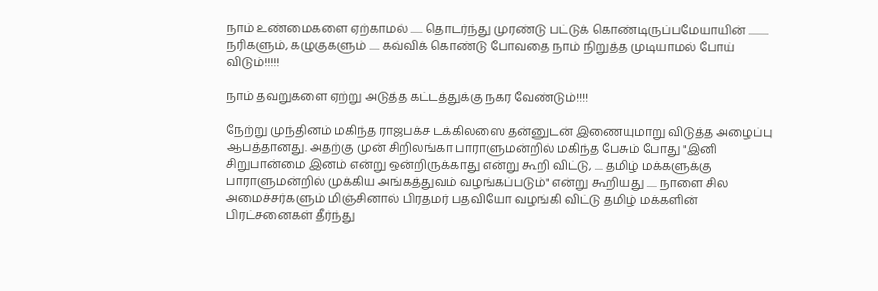நாம் உண்மைகளை ஏற்காமல் ...... தொடர்ந்து முரண்டு பட்டுக் கொண்டிருப்பமேயாயின் .......... நரிகளும், கழுகுகளும் ..... கவ்விக் கொண்டு போவதை நாம் நிறுத்த முடியாமல் போய் விடும்!!!!!

நாம் தவறுகளை ஏற்று அடுத்த கட்டத்துக்கு நகர வேண்டும்!!!!

நேற்று முந்தினம் மகிந்த ராஜபக்ச டக்கிலஸை தன்னுடன் இணையுமாறு விடுத்த அழைப்பு ஆபத்தானது. அதற்கு முன் சிறிலங்கா பாராளுமன்றில் மகிந்த பேசும் போது "இனி சிறுபான்மை இனம் என்று ஒன்றிருக்காது என்று கூறி விட்டு, .... தமிழ் மக்களுக்கு பாராளுமன்றில் முக்கிய அங்கத்துவம் வழங்கப்படும்" என்று கூறியது ..... நாளை சில அமைச்சர்களும் மிஞ்சினால் பிரதமர் பதவியோ வழங்கி விட்டு தமிழ் மக்களின் பிரட்சனைகள் தீர்ந்து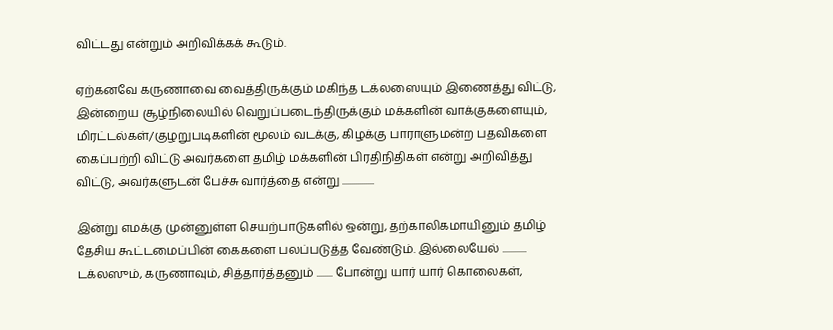விட்டது என்றும் அறிவிக்கக் கூடும்.

ஏற்கனவே கருணாவை வைத்திருக்கும் மகிந்த டக்லஸையும் இணைத்து விட்டு, இன்றைய சூழ்நிலையில் வெறுப்படைந்திருக்கும் மக்களின் வாக்குகளையும், மிரட்டல்கள்/குழறுபடிகளின் மூலம் வடக்கு, கிழக்கு பாராளுமன்ற பதவிகளை கைப்பற்றி விட்டு அவர்களை தமிழ் மக்களின் பிரதிநிதிகள் என்று அறிவித்து விட்டு, அவர்களுடன் பேச்சு வார்த்தை என்று ................

இன்று எமக்கு முன்னுள்ள செயற்பாடுகளில் ஒன்று, தற்காலிகமாயினும் தமிழ் தேசிய கூட்டமைப்பின் கைகளை பலப்படுத்த வேண்டும். இல்லையேல் ............ டக்லஸும், கருணாவும், சித்தார்த்தனும் ........ போன்று யார் யார் கொலைகள்,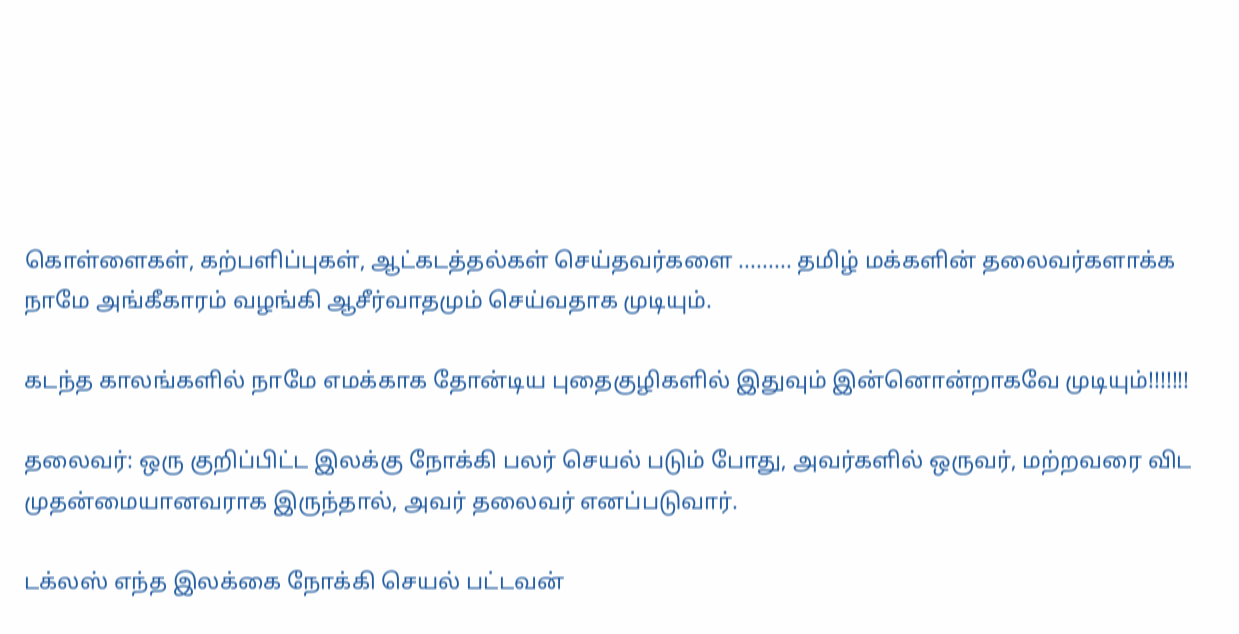கொள்ளைகள், கற்பளிப்புகள், ஆட்கடத்தல்கள் செய்தவர்களை ......... தமிழ் மக்களின் தலைவர்களாக்க நாமே அங்கீகாரம் வழங்கி ஆசீர்வாதமும் செய்வதாக முடியும்.

கடந்த காலங்களில் நாமே எமக்காக தோன்டிய புதைகுழிகளில் இதுவும் இன்னொன்றாகவே முடியும்!!!!!!!

தலைவர்: ஒரு குறிப்பிட்ட இலக்கு நோக்கி பலர் செயல் படும் போது, அவர்களில் ஒருவர், மற்றவரை விட முதன்மையானவராக இருந்தால், அவர் தலைவர் எனப்படுவார்.

டக்லஸ் எந்த இலக்கை நோக்கி செயல் பட்டவன்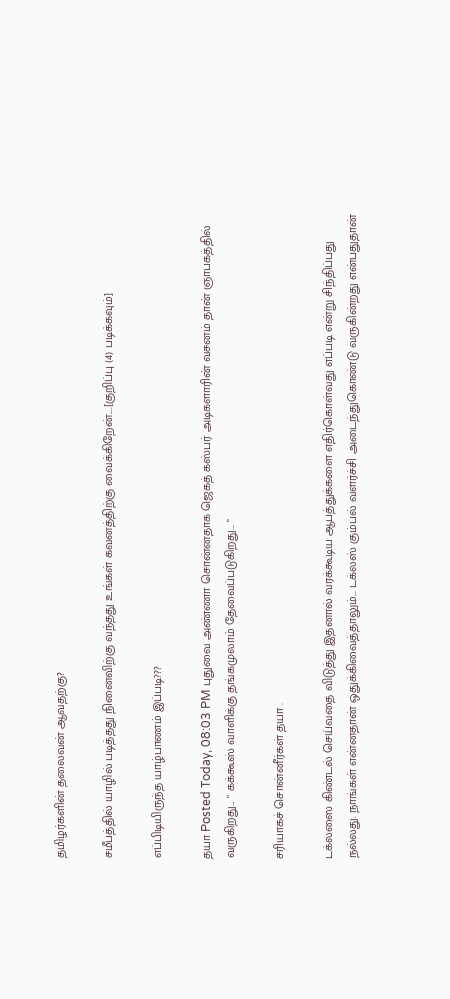தமிழர்களின் தலைவன் ஆவதற்கு?

சமீபத்தில் யாழில் படித்தது நினைவிற்கு வந்தது உங்கள் கவனத்திற்கு வைக்கிறேன்....[குறிப்பு (4) படிக்கவும்]

எப்பிடியிருந்த யாழ்பாணம் இப்படி???

தயா Posted Today, 08:03 PM புதுவை அண்ணா சொன்னதாக ஜெகத் கஸ்பர் அடிகளாரின் வசனம் தான் ஞாபகத்தில் வருகிறது... " கக்கூஸ் வாளிக்கு தங்கமுலாம் தேவைப்படுகிறது... "

சரியாகச் சொன்னீர்கள் தயா .

டக்லஸை கிண்டல் செய்வதை விடுத்து இதனால் வரக்கூடிய ஆபத்துக்களை எதிர்கொள்வது எப்படி என்று சிந்திப்பது நல்லது. நாங்கள் என்னதான் ஒதுக்கிவைத்தாலும்... டக்லஸ் கும்பல் வளர்ச்சி அடைந்துகொண்டு வருகின்றது என்பதுதான்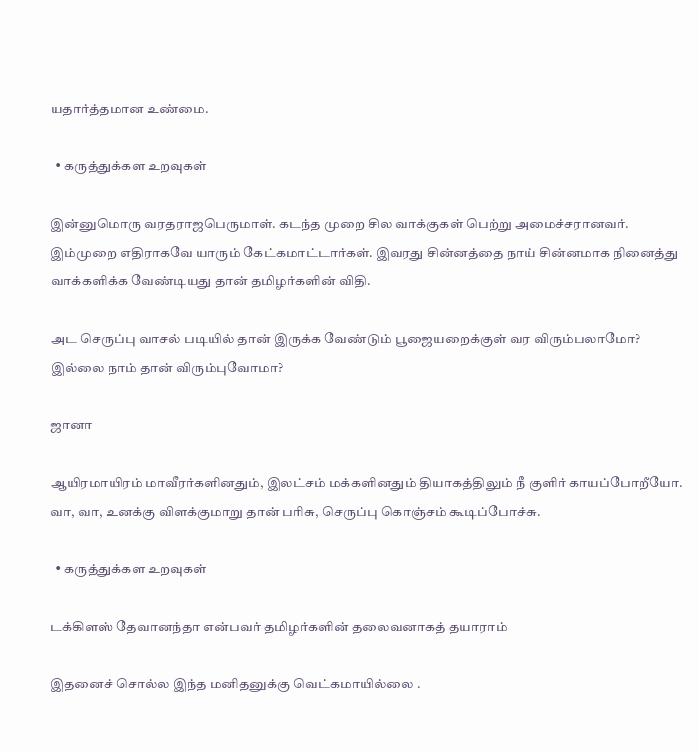யதார்த்தமான உண்மை.

  • கருத்துக்கள உறவுகள்

இன்னுமொரு வரதராஜபெருமாள். கடந்த முறை சில வாக்குகள் பெற்று அமைச்சரானவர். இம்முறை எதிராகவே யாரும் கேட்கமாட்டார்கள். இவரது சின்னத்தை நாய் சின்னமாக நினைத்து வாக்களிக்க வேண்டியது தான் தமிழர்களின் விதி.

அட செருப்பு வாசல் படியில் தான் இருக்க வேண்டும் பூஜையறைக்குள் வர விரும்பலாமோ? இல்லை நாம் தான் விரும்புவோமா?

ஜானா

ஆயிரமாயிரம் மாவீரர்களினதும், இலட்சம் மக்களினதும் தியாகத்திலும் நீ குளிர் காயப்போறீயோ. வா, வா, உனக்கு விளக்குமாறு தான் பரிசு, செருப்பு கொஞ்சம் கூடிப்போச்சு.

  • கருத்துக்கள உறவுகள்

டக்கிளஸ் தேவானந்தா என்பவர் தமிழர்களின் தலைவனாகத் தயாராம்

இதனைச் சொல்ல இந்த மனிதனுக்கு வெட்கமாயில்லை .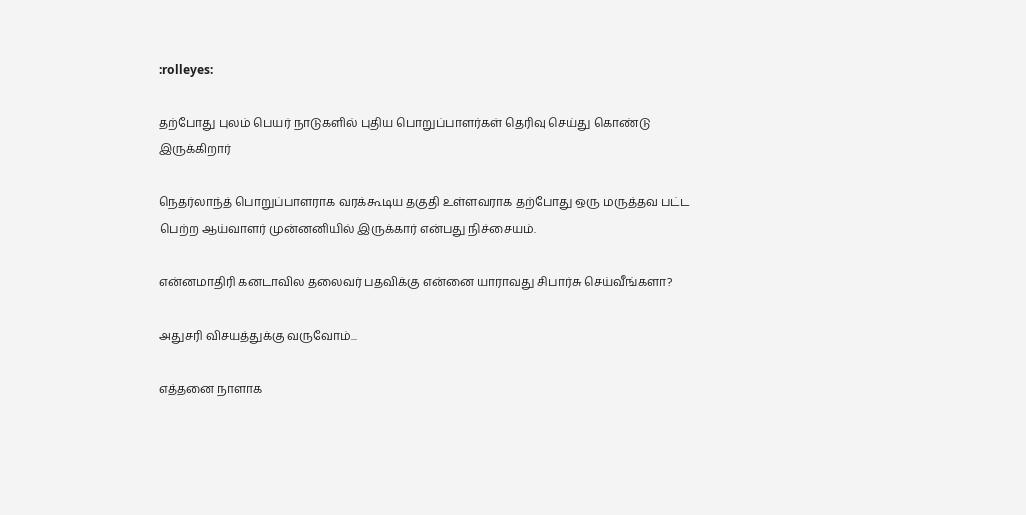:rolleyes:

தற்போது புலம் பெயர் நாடுகளில் புதிய பொறுப்பாளர்கள் தெரிவு செய்து கொண்டு இருக்கிறார்

நெதர்லாந்த் பொறுப்பாளராக வரக்கூடிய தகுதி உள்ளவராக தற்போது ஒரு மருத்தவ பட்ட பெற்ற ஆய்வாளர் முன்னனியில் இருக்கார் என்பது நிச்சையம்.

என்னமாதிரி கனடாவில தலைவர் பதவிக்கு என்னை யாராவது சிபார்சு செய்வீங்களா?

அதுசரி விசயத்துக்கு வருவோம்...

எத்தனை நாளாக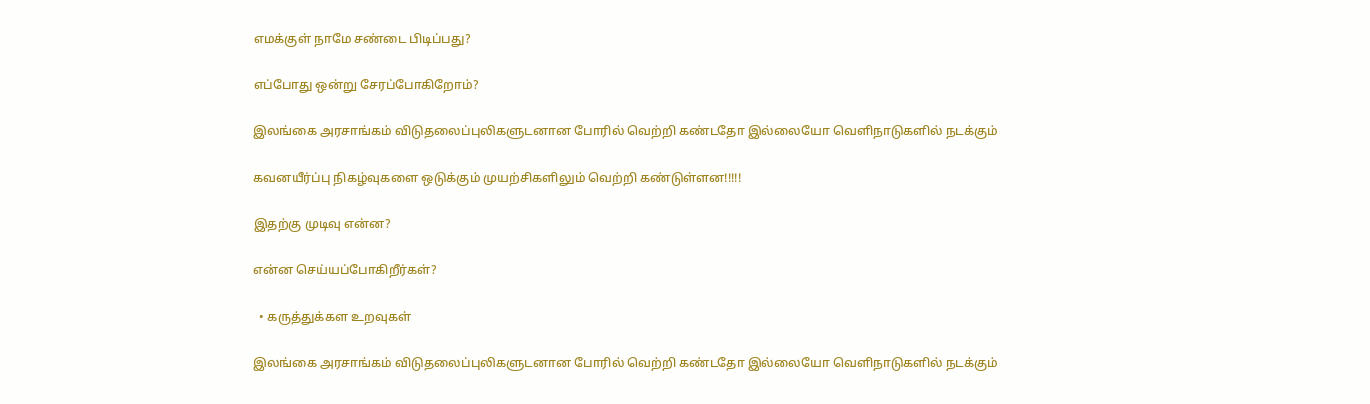எமக்குள் நாமே சண்டை பிடிப்பது?

எப்போது ஒன்று சேரப்போகிறோம்?

இலங்கை அரசாங்கம் விடுதலைப்புலிகளுடனான போரில் வெற்றி கண்டதோ இல்லையோ வெளிநாடுகளில் நடக்கும்

கவனயீர்ப்பு நிகழ்வுகளை ஒடுக்கும் முயற்சிகளிலும் வெற்றி கண்டுள்ளன!!!!!

இதற்கு முடிவு என்ன?

என்ன செய்யப்போகிறீர்கள்?

  • கருத்துக்கள உறவுகள்

இலங்கை அரசாங்கம் விடுதலைப்புலிகளுடனான போரில் வெற்றி கண்டதோ இல்லையோ வெளிநாடுகளில் நடக்கும்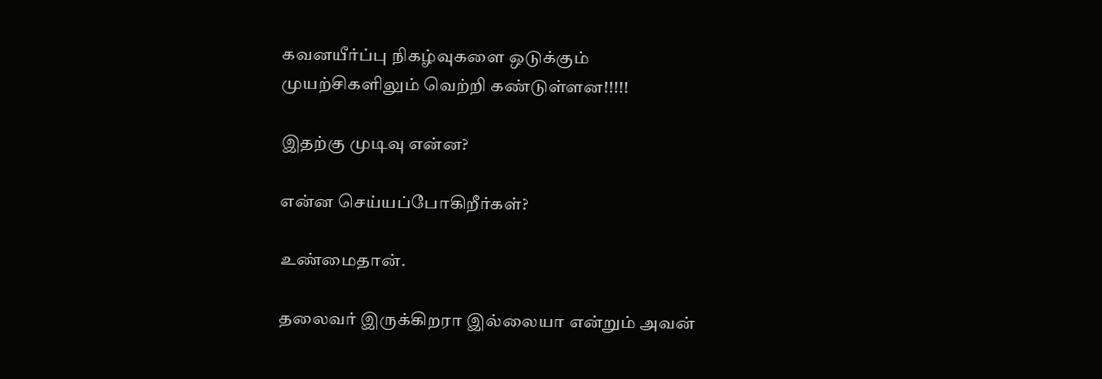கவனயீர்ப்பு நிகழ்வுகளை ஒடுக்கும் முயற்சிகளிலும் வெற்றி கண்டுள்ளன!!!!!

இதற்கு முடிவு என்ன?

என்ன செய்யப்போகிறீர்கள்?

உண்மைதான்.

தலைவர் இருக்கிறரா இல்லையா என்றும் அவன்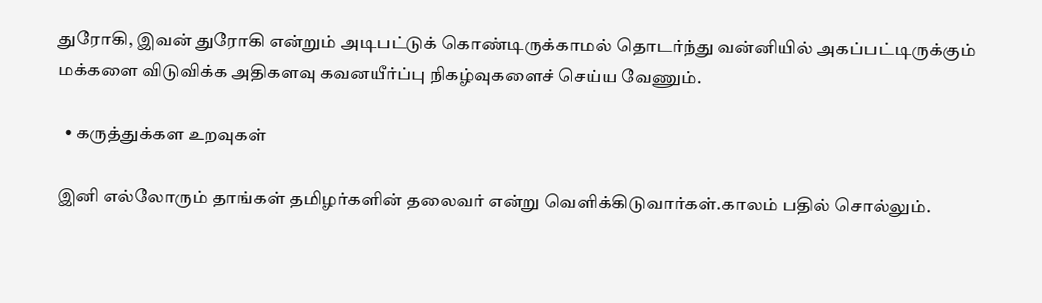துரோகி, இவன் துரோகி என்றும் அடிபட்டுக் கொண்டிருக்காமல் தொடர்ந்து வன்னியில் அகப்பட்டிருக்கும் மக்களை விடுவிக்க அதிகளவு கவனயீர்ப்பு நிகழ்வுகளைச் செய்ய வேணும்.

  • கருத்துக்கள உறவுகள்

இனி எல்லோரும் தாங்கள் தமிழர்களின் தலைவர் என்று வெளிக்கிடுவார்கள்.காலம் பதில் சொல்லும்.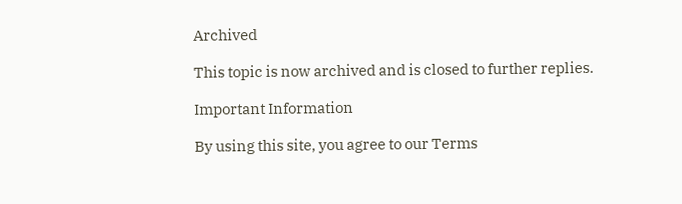Archived

This topic is now archived and is closed to further replies.

Important Information

By using this site, you agree to our Terms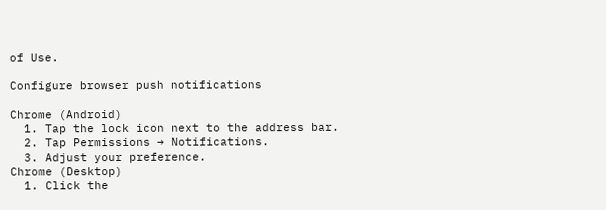of Use.

Configure browser push notifications

Chrome (Android)
  1. Tap the lock icon next to the address bar.
  2. Tap Permissions → Notifications.
  3. Adjust your preference.
Chrome (Desktop)
  1. Click the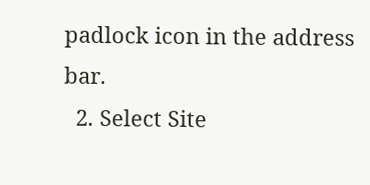padlock icon in the address bar.
  2. Select Site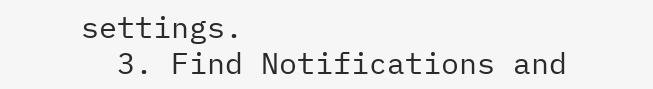settings.
  3. Find Notifications and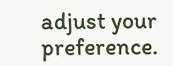adjust your preference.